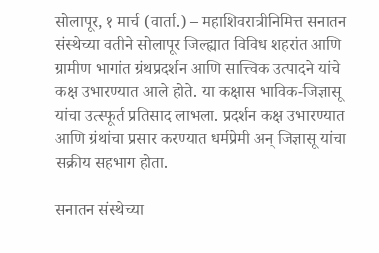सोलापूर, १ मार्च (वार्ता.) – महाशिवरात्रीनिमित्त सनातन संस्थेच्या वतीने सोलापूर जिल्ह्यात विविध शहरांत आणि ग्रामीण भागांत ग्रंथप्रदर्शन आणि सात्त्विक उत्पादने यांचे कक्ष उभारण्यात आले होते. या कक्षास भाविक-जिज्ञासू यांचा उत्स्फूर्त प्रतिसाद लाभला. प्रदर्शन कक्ष उभारण्यात आणि ग्रंथांचा प्रसार करण्यात धर्मप्रेमी अन् जिज्ञासू यांचा सक्रीय सहभाग होता.

सनातन संस्थेच्या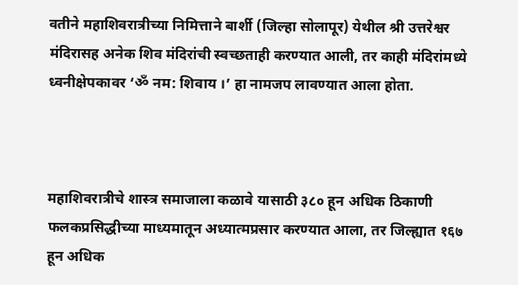वतीने महाशिवरात्रीच्या निमित्ताने बार्शी (जिल्हा सोलापूर) येथील श्री उत्तरेश्वर मंदिरासह अनेक शिव मंदिरांची स्वच्छताही करण्यात आली, तर काही मंदिरांमध्ये ध्वनीक्षेपकावर ‘ॐ नम: शिवाय ।’ हा नामजप लावण्यात आला होता.



महाशिवरात्रीचे शास्त्र समाजाला कळावे यासाठी ३८० हून अधिक ठिकाणी फलकप्रसिद्धीच्या माध्यमातून अध्यात्मप्रसार करण्यात आला, तर जिल्ह्यात १६७ हून अधिक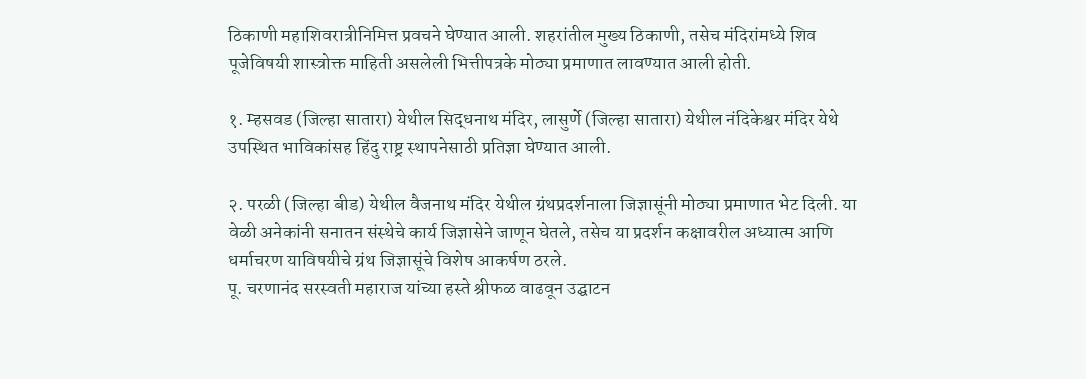ठिकाणी महाशिवरात्रीनिमित्त प्रवचने घेण्यात आली. शहरांतील मुख्य ठिकाणी, तसेच मंदिरांमध्ये शिव पूजेविषयी शास्त्रोक्त माहिती असलेली भित्तीपत्रके मोठ्या प्रमाणात लावण्यात आली होती.

१. म्हसवड (जिल्हा सातारा) येथील सिद्धनाथ मंदिर, लासुर्णे (जिल्हा सातारा) येथील नंदिकेश्वर मंदिर येथे उपस्थित भाविकांसह हिंदु राष्ट्र स्थापनेसाठी प्रतिज्ञा घेण्यात आली.

२. परळी (जिल्हा बीड) येथील वैजनाथ मंदिर येथील ग्रंथप्रदर्शनाला जिज्ञासूंनी मोठ्या प्रमाणात भेट दिली. या वेळी अनेकांनी सनातन संस्थेचे कार्य जिज्ञासेने जाणून घेतले, तसेच या प्रदर्शन कक्षावरील अध्यात्म आणि धर्माचरण याविषयीचे ग्रंथ जिज्ञासूंचे विशेष आकर्षण ठरले.
पू. चरणानंद सरस्वती महाराज यांच्या हस्ते श्रीफळ वाढवून उद्घाटन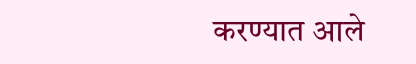करण्यात आले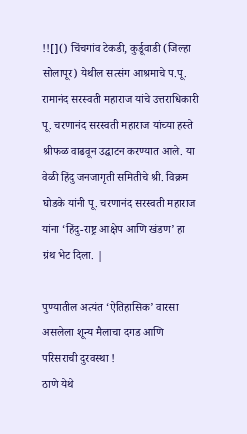!![]() चिंचगांव टेकडी, कुर्डूवाडी (जिल्हा सोलापूर) येथील सत्संग आश्रमाचे प.पू. रामानंद सरस्वती महाराज यांचे उत्तराधिकारी पू. चरणानंद सरस्वती महाराज यांच्या हस्ते श्रीफळ वाढवून उद्घाटन करण्यात आले. या वेळी हिंदु जनजागृती समितीचे श्री. विक्रम घोडके यांनी पू. चरणानंद सरस्वती महाराज यांना ‘हिंदु-राष्ट्र आक्षेप आणि खंडण’ हा ग्रंथ भेट दिला. |

पुण्यातील अत्यंत ‘ऐतिहासिक’ वारसा असलेला शून्य मैलाचा दगड आणि परिसराची दुरवस्था !
ठाणे येथे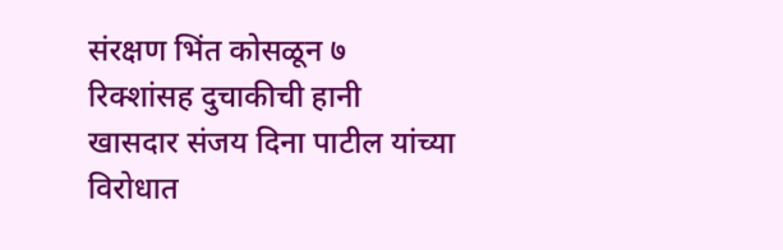संरक्षण भिंत कोसळून ७ रिक्शांसह दुचाकीची हानी
खासदार संजय दिना पाटील यांच्या विरोधात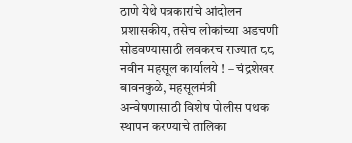ठाणे येथे पत्रकारांचे आंदोलन
प्रशासकीय, तसेच लोकांच्या अडचणी सोडवण्यासाठी लवकरच राज्यात ८८ नवीन महसूल कार्यालये ! – चंद्रशेखर बावनकुळे, महसूलमंत्री
अन्वेषणासाठी विशेष पोलीस पथक स्थापन करण्याचे तालिका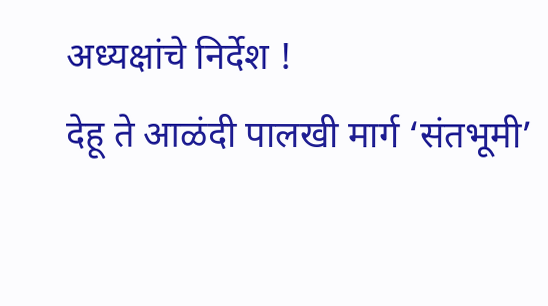अध्यक्षांचे निर्देश !
देहू ते आळंदी पालखी मार्ग ‘संतभूमी’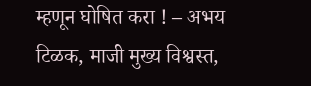म्हणून घोषित करा ! – अभय टिळक, माजी मुख्य विश्वस्त,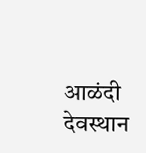आळंदी देवस्थान